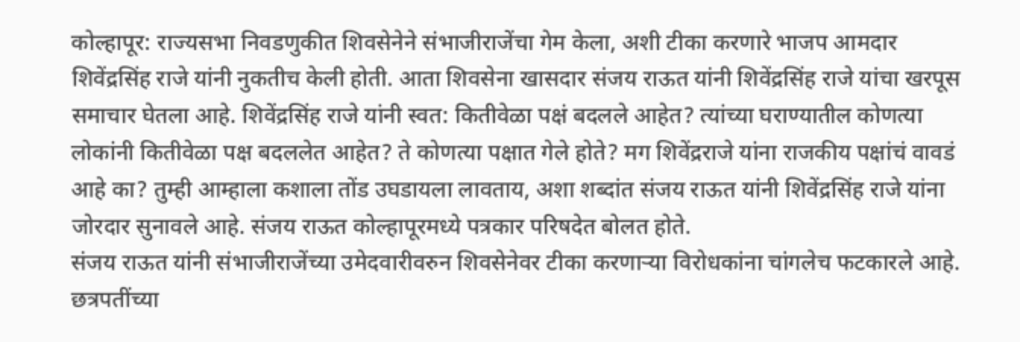कोल्हापूर: राज्यसभा निवडणुकीत शिवसेनेने संभाजीराजेंचा गेम केला, अशी टीका करणारे भाजप आमदार शिवेंद्रसिंह राजे यांनी नुकतीच केली होती. आता शिवसेना खासदार संजय राऊत यांनी शिवेंद्रसिंह राजे यांचा खरपूस समाचार घेतला आहे. शिवेंद्रसिंह राजे यांनी स्वत: कितीवेळा पक्षं बदलले आहेत? त्यांच्या घराण्यातील कोणत्या लोकांनी कितीवेळा पक्ष बदललेत आहेत? ते कोणत्या पक्षात गेले होते? मग शिवेंद्रराजे यांना राजकीय पक्षांचं वावडं आहे का? तुम्ही आम्हाला कशाला तोंड उघडायला लावताय, अशा शब्दांत संजय राऊत यांनी शिवेंद्रसिंह राजे यांना जोरदार सुनावले आहे. संजय राऊत कोल्हापूरमध्ये पत्रकार परिषदेत बोलत होते.
संजय राऊत यांनी संभाजीराजेंच्या उमेदवारीवरुन शिवसेनेवर टीका करणाऱ्या विरोधकांना चांगलेच फटकारले आहे. छत्रपतींच्या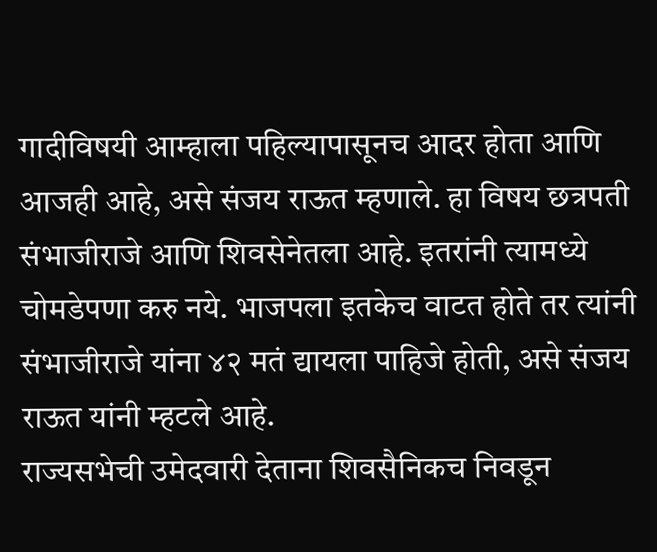गादीविषयी आम्हाला पहिल्यापासूनच आदर होता आणि आजही आहे, असे संजय राऊत म्हणाले. हा विषय छत्रपती संभाजीराजे आणि शिवसेनेतला आहे. इतरांनी त्यामध्ये चोमडेपणा करु नये. भाजपला इतकेच वाटत होते तर त्यांनी संभाजीराजे यांना ४२ मतं द्यायला पाहिजे होती, असे संजय राऊत यांनी म्हटले आहे.
राज्यसभेची उमेदवारी देताना शिवसैनिकच निवडून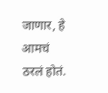जाणार, हे आमचं ठरलं होतं.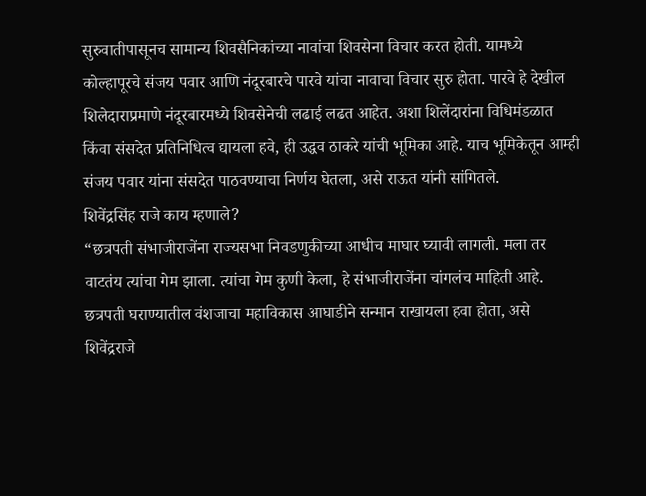सुरुवातीपासूनच सामान्य शिवसैनिकांच्या नावांचा शिवसेना विचार करत होती. यामध्ये कोल्हापूरचे संजय पवार आणि नंदूरबारचे पारवे यांचा नावाचा विचार सुरु होता. पारवे हे देखील शिलेदाराप्रमाणे नंदूरबारमध्ये शिवसेनेची लढाई लढत आहेत. अशा शिलेंदारांना विधिमंडळात किंवा संसदेत प्रतिनिधित्व द्यायला हवे, ही उद्धव ठाकरे यांची भूमिका आहे. याच भूमिकेतून आम्ही संजय पवार यांना संसदेत पाठवण्याचा निर्णय घेतला, असे राऊत यांनी सांगितले.
शिवेंद्रसिंह राजे काय म्हणाले?
“छत्रपती संभाजीराजेंना राज्यसभा निवडणुकीच्या आधीच माघार घ्यावी लागली. मला तर वाटतंय त्यांचा गेम झाला. त्यांचा गेम कुणी केला, हे संभाजीराजेंना चांगलंच माहिती आहे. छत्रपती घराण्यातील वंशजाचा महाविकास आघाडीने सन्मान राखायला हवा होता, असे शिवेंद्रराजे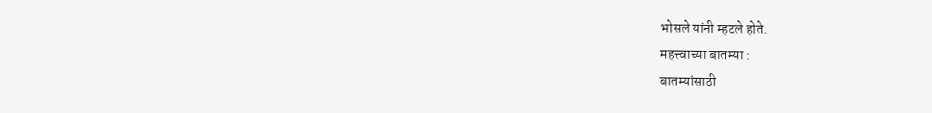भोसले यांनी म्हटले होते.
महत्त्वाच्या बातम्या :
बातम्यांसाठी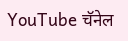YouTube चॅनेल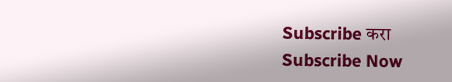Subscribe करा
Subscribe Now